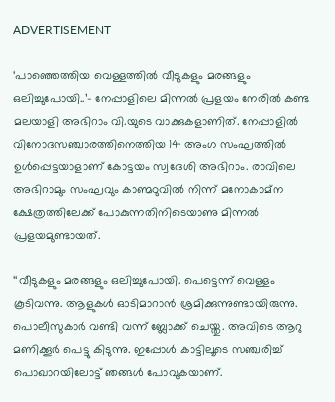ADVERTISEMENT

‘പാഞ്ഞെത്തിയ വെള്ളത്തിൽ വീടുകളും മരങ്ങളും ഒലിച്ചുപോയി..’– നേപ്പാളിലെ മിന്നൽ പ്രളയം നേരില്‍ കണ്ട മലയാളി അഭിറാം വി.യുടെ വാക്കുകളാണിത്. നേപ്പാളിൽ വിനോദസഞ്ചാരത്തിനെത്തിയ 14 അംഗ സംഘത്തിൽ ഉൾപ്പെട്ടയാളാണ് കോട്ടയം സ്വദേശി അഭിറാം. രാവിലെ അഭിറാമും സംഘവും കാണ്മഠുവിൽ നിന്ന് മനോകാമ്ന ക്ഷേത്രത്തിലേക്ക് പോകുന്നതിനിടെയാണു മിന്നൽ പ്രളയമുണ്ടായത്.

‘‘വീടുകളും മരങ്ങളും ഒലിച്ചുപോയി. പെട്ടെന്ന് വെള്ളം കൂടിവന്നു. ആളുകൾ ഓടിമാറാൻ ശ്രമിക്കുന്നുണ്ടായിരുന്നു. പൊലീസുകാർ വണ്ടി വന്ന് ബ്ലോക്ക് ചെയ്തു. അവിടെ ആറു മണിക്കൂർ പെട്ടു കിടുന്നു. ഇപ്പോൾ കാട്ടിലൂടെ സഞ്ചരിച്ച് പൊഖാറയിലോട്ട് ഞങ്ങൾ പോവുകയാണ്.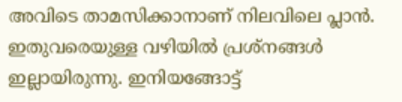അവിടെ താമസിക്കാനാണ് നിലവിലെ പ്ലാൻ. ഇതുവരെയുള്ള വഴിയിൽ പ്രശ്നങ്ങൾ ഇല്ലായിരുന്നു. ഇനിയങ്ങോട്ട്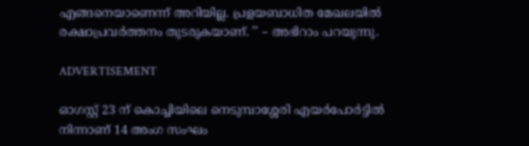എങ്ങനെയാണെന്ന് അറിയില്ല. പ്രളയബാധിത മേഖലയിൽ രക്ഷാപ്രവർത്തനം തുടരുകയാണ്. ’’ – അഭിറാം പറയുന്നു.

ADVERTISEMENT

ഓഗസ്റ്റ് 23 ന് കൊച്ചിയിലെ നെടുമ്പാശ്ശേരി എയർപോർട്ടിൽ നിന്നാണ് 14 അംഗ സംഘം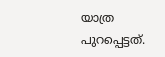യാത്ര പുറപ്പെട്ടത്.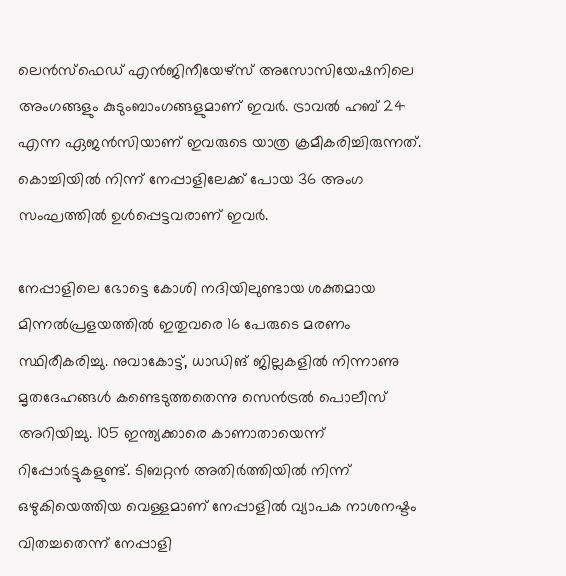ലെൻസ്ഫെഡ് എൻജിനീയേഴ്സ് അസോസിയേഷനിലെ അംഗങ്ങളും കുടുംബാംഗങ്ങളുമാണ് ഇവർ. ട്രാവൽ ഹബ് 24 എന്ന ഏജൻസിയാണ് ഇവരുടെ യാത്ര ക്രമീകരിച്ചിരുന്നത്. കൊച്ചിയിൽ നിന്ന് നേപ്പാളിലേക്ക് പോയ 36 അംഗ സംഘത്തിൽ ഉൾപ്പെട്ടവരാണ് ഇവർ.

നേപ്പാളിലെ ഭോട്ടെ കോശി നദിയിലുണ്ടായ ശക്തമായ മിന്നൽപ്രളയത്തിൽ ഇതുവരെ 16 പേരുടെ മരണം സ്ഥിരീകരിച്ചു. നുവാകോട്ട്, ധാഡിങ് ജില്ലകളിൽ നിന്നാണു മൃതദേഹങ്ങൾ കണ്ടെടുത്തതെന്നു സെൻട്രൽ പൊലീസ് അറിയിച്ചു. 105 ഇന്ത്യക്കാരെ കാണാതായെന്ന് റിപ്പോർട്ടുകളുണ്ട്. ടിബറ്റൻ അതിർത്തിയിൽ നിന്ന് ഒഴുകിയെത്തിയ വെള്ളമാണ് നേപ്പാളിൽ വ്യാപക നാശനഷ്ടം വിതച്ചതെന്ന് നേപ്പാളി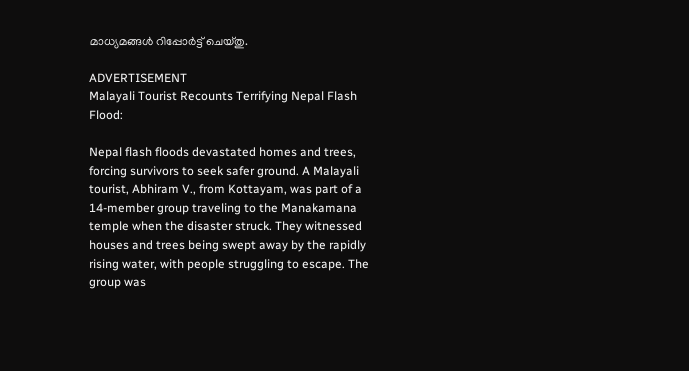മാധ്യമങ്ങൾ റിപ്പോർട്ട് ചെയ്തു.

ADVERTISEMENT
Malayali Tourist Recounts Terrifying Nepal Flash Flood:

Nepal flash floods devastated homes and trees, forcing survivors to seek safer ground. A Malayali tourist, Abhiram V., from Kottayam, was part of a 14-member group traveling to the Manakamana temple when the disaster struck. They witnessed houses and trees being swept away by the rapidly rising water, with people struggling to escape. The group was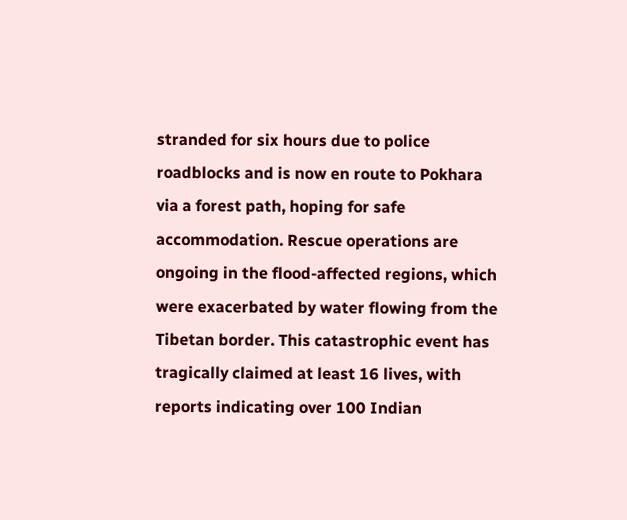stranded for six hours due to police roadblocks and is now en route to Pokhara via a forest path, hoping for safe accommodation. Rescue operations are ongoing in the flood-affected regions, which were exacerbated by water flowing from the Tibetan border. This catastrophic event has tragically claimed at least 16 lives, with reports indicating over 100 Indian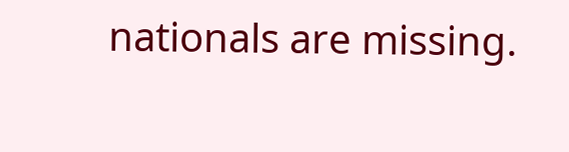nationals are missing.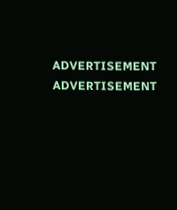ADVERTISEMENT
ADVERTISEMENT